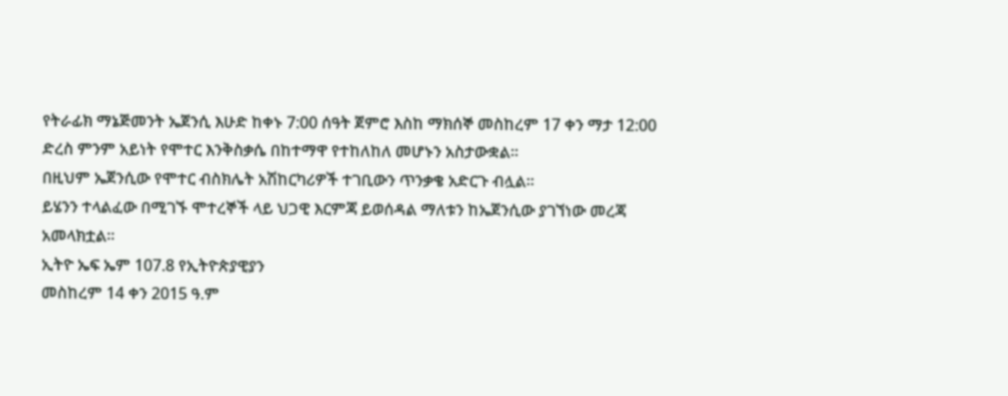የትራፊክ ማኔጅመንት ኤጀንሲ እሁድ ከቀኑ 7:00 ሰዓት ጀምሮ እስከ ማክሰኞ መስከረም 17 ቀን ማታ 12:00 ድረስ ምንም አይነት የሞተር እንቅስቃሴ በከተማዋ የተከለከለ መሆኑን አስታውቋል፡፡
በዚህም ኤጀንሲው የሞተር ብስክሌት አሽከርካሪዎች ተገቢውን ጥንቃቄ አድርጉ ብሏል፡፡
ይሄንን ተላልፈው በሚገኙ ሞተረኞች ላይ ህጋዊ እርምጃ ይወሰዳል ማለቱን ከኤጀንሲው ያገኘነው መረጃ አመላክቷል።
ኢትዮ ኤፍ ኤም 107.8 የኢትዮጵያዊያን
መስከረም 14 ቀን 2015 ዓ.ም